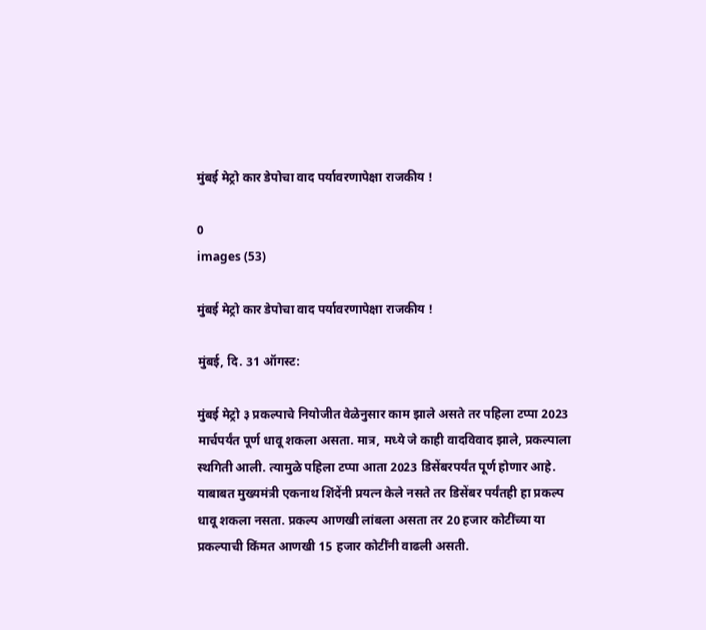मुंबई मेट्रो कार डेपोचा वाद पर्यावरणापेक्षा राजकीय !

0
images (53)

मुंबई मेट्रो कार डेपोचा वाद पर्यावरणापेक्षा राजकीय !

मुंबई, दि. 31 ऑगस्ट:

मुंबई मेट्रो ३ प्रकल्पाचे नियोजीत वेळेनुसार काम झाले असते तर पहिला टप्पा 2023 मार्चपर्यंत पूर्ण धावू शकला असता. मात्र, मध्ये जे काही वादविवाद झाले, प्रकल्पाला स्थगिती आली. त्यामुळे पहिला टप्पा आता 2023 डिसेंबरपर्यंत पूर्ण होणार आहे. याबाबत मुख्यमंत्री एकनाथ शिंदेंनी प्रयत्न केले नसते तर डिसेंबर पर्यंतही हा प्रकल्प धावू शकला नसता. प्रकल्प आणखी लांबला असता तर 20 हजार कोटींच्या या प्रकल्पाची किंमत आणखी 15 हजार कोटींनी वाढली असती.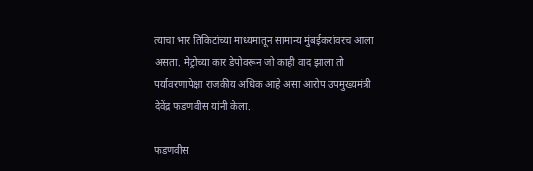त्याचा भार तिकिटांच्या माध्यमातून सामान्य मुंबईकरांवरच आला असता. मेट्रोच्या कार डेपोवरून जो काही वाद झाला तो पर्यावरणापेक्षा राजकीय अधिक आहे असा आरोप उपमुख्यमंत्री देवेंद्र फडणवीस यांनी केला.

फडणवीस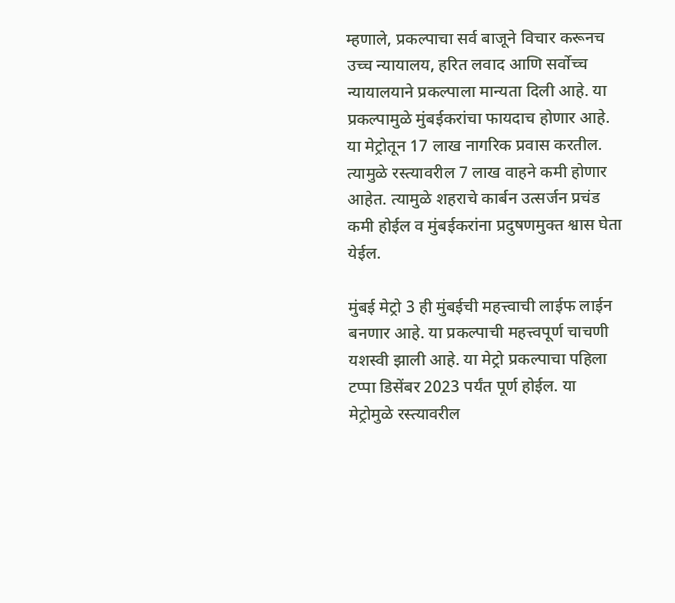म्हणाले, प्रकल्पाचा सर्व बाजूने विचार करूनच उच्च न्यायालय, हरित लवाद आणि सर्वोच्च न्यायालयाने प्रकल्पाला मान्यता दिली आहे. या प्रकल्पामुळे मुंबईकरांचा फायदाच होणार आहे. या मेट्रोतून 17 लाख नागरिक प्रवास करतील. त्यामुळे रस्त्यावरील 7 लाख वाहने कमी होणार आहेत. त्यामुळे शहराचे कार्बन उत्सर्जन प्रचंड कमी होईल व मुंबईकरांना प्रदुषणमुक्त श्वास घेता येईल.

मुंबई मेट्रो 3 ही मुंबईची महत्त्वाची लाईफ लाईन बनणार आहे. या प्रकल्पाची महत्त्वपूर्ण चाचणी यशस्वी झाली आहे. या मेट्रो प्रकल्पाचा पहिला टप्पा डिसेंबर 2023 पर्यंत पूर्ण होईल. या मेट्रोमुळे रस्त्यावरील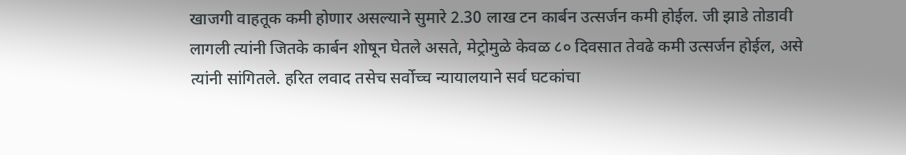खाजगी वाहतूक कमी होणार असल्याने सुमारे 2.30 लाख टन कार्बन उत्सर्जन कमी होईल. जी झाडे तोडावी लागली त्यांनी जितके कार्बन शोषून घेतले असते, मेट्रोमुळे केवळ ८० दिवसात तेवढे कमी उत्सर्जन होईल, असे त्यांनी सांगितले. हरित लवाद तसेच सर्वोच्च न्यायालयाने सर्व घटकांचा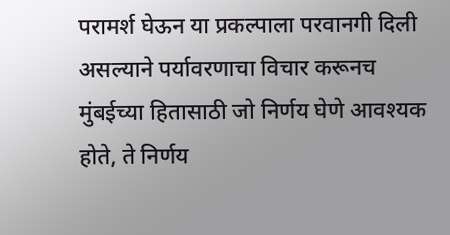परामर्श घेऊन या प्रकल्पाला परवानगी दिली असल्याने पर्यावरणाचा विचार करूनच मुंबईच्या हितासाठी जो निर्णय घेणे आवश्यक होते, ते निर्णय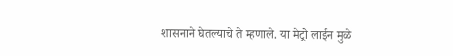शासनाने घेतल्याचे ते म्हणाले. या मेट्रो लाईन मुळे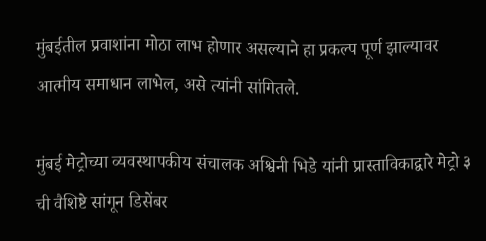मुंबईतील प्रवाशांना मोठा लाभ होणार असल्याने हा प्रकल्प पूर्ण झाल्यावर आत्मीय समाधान लाभेल, असे त्यांनी सांगितले.

मुंबई मेट्रोच्या व्यवस्थापकीय संचालक अश्विनी भिडे यांनी प्रास्ताविकाद्वारे मेट्रो ३ ची वैशिष्टे सांगून डिसेंबर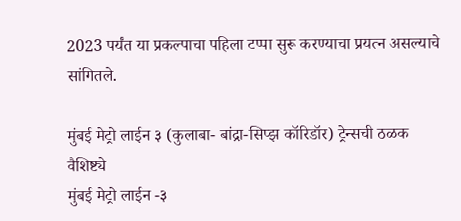2023 पर्यंत या प्रकल्पाचा पहिला टप्पा सुरू करण्याचा प्रयत्न असल्याचे सांगितले.

मुंबई मेट्रो लाईन ३ (कुलाबा- बांद्रा-सिप्झ कॉरिडॉर) ट्रेन्सची ठळक वैशिष्ट्ये
मुंबई मेट्रो लाईन -३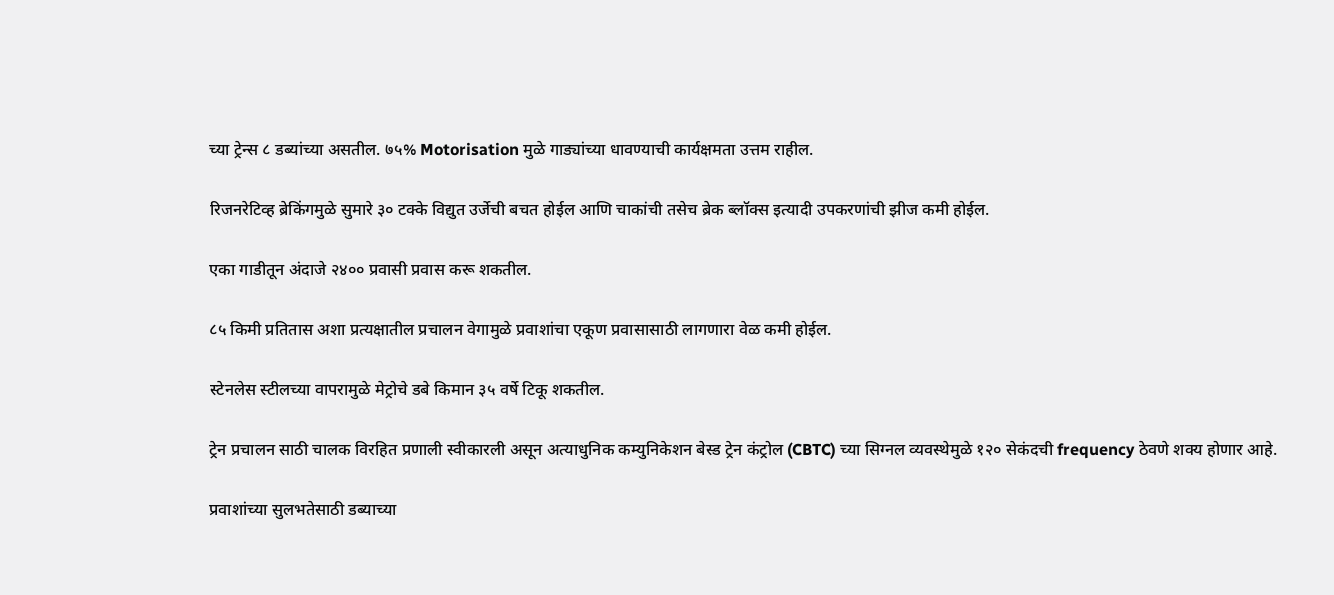च्या ट्रेन्स ८ डब्यांच्या असतील. ७५% Motorisation मुळे गाड्यांच्या धावण्याची कार्यक्षमता उत्तम राहील.

रिजनरेटिव्ह ब्रेकिंगमुळे सुमारे ३० टक्के विद्युत उर्जेची बचत होईल आणि चाकांची तसेच ब्रेक ब्लॉक्स इत्यादी उपकरणांची झीज कमी होईल.

एका गाडीतून अंदाजे २४०० प्रवासी प्रवास करू शकतील.

८५ किमी प्रतितास अशा प्रत्यक्षातील प्रचालन वेगामुळे प्रवाशांचा एकूण प्रवासासाठी लागणारा वेळ कमी होईल.

स्टेनलेस स्टीलच्या वापरामुळे मेट्रोचे डबे किमान ३५ वर्षे टिकू शकतील.

ट्रेन प्रचालन साठी चालक विरहित प्रणाली स्वीकारली असून अत्याधुनिक कम्युनिकेशन बेस्ड ट्रेन कंट्रोल (CBTC) च्या सिग्नल व्यवस्थेमुळे १२० सेकंदची frequency ठेवणे शक्य होणार आहे.

प्रवाशांच्या सुलभतेसाठी डब्याच्या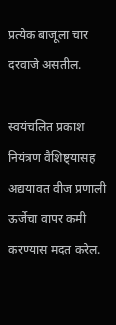प्रत्येक बाजूला चार दरवाजे असतील.

स्वयंचलित प्रकाश नियंत्रण वैशिष्ट्यासह अद्ययावत वीज प्रणाली ऊर्जेचा वापर कमी करण्यास मदत करेल.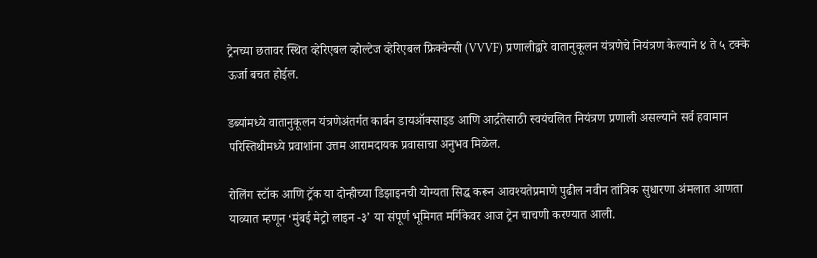ट्रेनच्या छतावर स्थित व्हेरिएबल व्होल्टेज व्हेरिएबल फ्रिक्वेन्सी (VVVF) प्रणालीद्वारे वातानुकूलन यंत्रणेचे नियंत्रण केल्याने ४ ते ५ टक्के ऊर्जा बचत होईल.

डब्यांमध्ये वातानुकूलन यंत्रणेअंतर्गत कार्बन डायऑक्साइड आणि आर्द्रतेसाठी स्वयंचलित नियंत्रण प्रणाली असल्याने सर्व हवामान परिस्तिथीमध्ये प्रवाशांना उत्तम आरामदायक प्रवासाचा अनुभव मिळेल.

रोलिंग स्टॉक आणि ट्रॅक या दोन्हीच्या डिझाइनची योग्यता सिद्ध करून आवश्यतेप्रमाणे पुढील नवीन तांत्रिक सुधारणा अंमलात आणता याव्यात म्हणून ‘मुंबई मेट्रो लाइन -३’ या संपूर्ण भूमिगत मर्गिकेवर आज ट्रेन चाचणी करण्यात आली.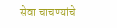सेवा चाचण्यांचे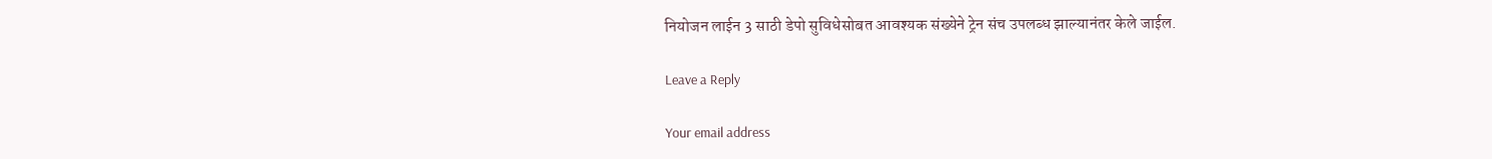नियोजन लाईन 3 साठी डेपो सुविधेसोबत आवश्यक संख्येने ट्रेन संच उपलब्ध झाल्यानंतर केले जाईल.

Leave a Reply

Your email address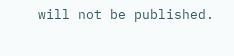will not be published.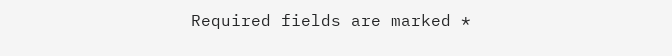Required fields are marked *